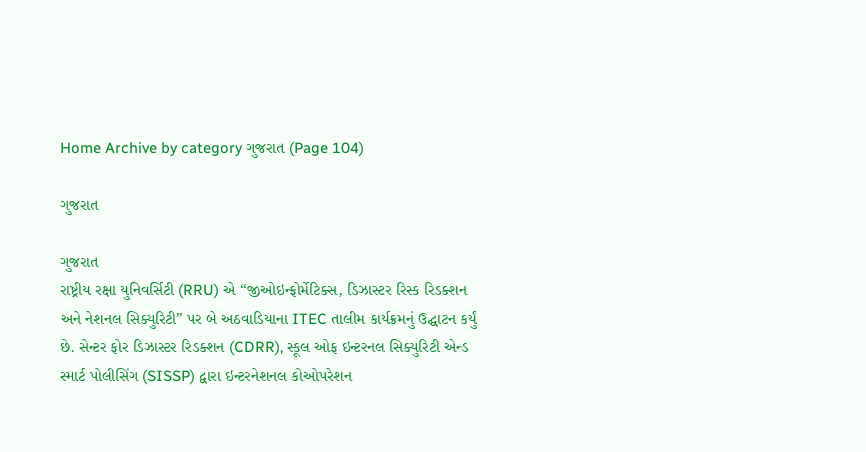Home Archive by category ગુજરાત (Page 104)

ગુજરાત

ગુજરાત
રાષ્ટ્રીય રક્ષા યુનિવર્સિટી (RRU) એ “જીઓઇન્ફોર્મેટિક્સ, ડિઝાસ્ટર રિસ્ક રિડક્શન અને નેશનલ સિક્યુરિટી” પર બે અઠવાડિયાના ITEC તાલીમ કાર્યક્રમનું ઉદ્ઘાટન કર્યું છે. સેન્ટર ફોર ડિઝાસ્ટર રિડક્શન (CDRR), સ્કૂલ ઓફ ઇન્ટરનલ સિક્યુરિટી એન્ડ સ્માર્ટ પોલીસિંગ (SISSP) દ્વારા ઇન્ટરનેશનલ કોઓપરેશન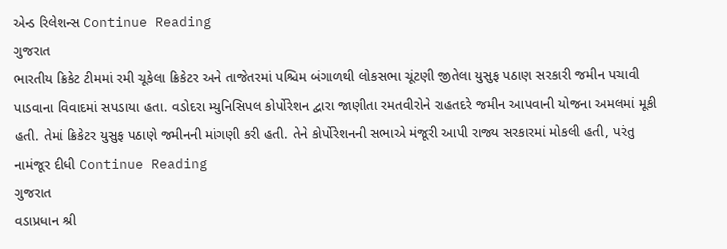એન્ડ રિલેશન્સ Continue Reading
ગુજરાત
ભારતીય ક્રિકેટ ટીમમાં રમી ચૂકેલા ક્રિકેટર અને તાજેતરમાં પશ્ચિમ બંગાળથી લોકસભા ચૂંટણી જીતેલા યુસુફ પઠાણ સરકારી જમીન પચાવી પાડવાના વિવાદમાં સપડાયા હતા. વડોદરા મ્યુનિસિપલ કોર્પોરેશન દ્વારા જાણીતા રમતવીરોને રાહતદરે જમીન આપવાની યોજના અમલમાં મૂકી હતી. તેમાં ક્રિકેટર યુસુફ પઠાણે જમીનની માંગણી કરી હતી. તેને કોર્પોરેશનની સભાએ મંજૂરી આપી રાજ્ય સરકારમાં મોકલી હતી, પરંતુ નામંજૂર દીધી Continue Reading
ગુજરાત
વડાપ્રધાન શ્રી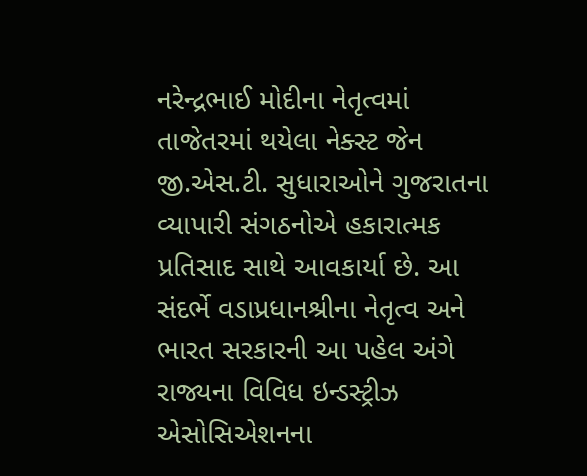નરેન્દ્રભાઈ મોદીના નેતૃત્વમાં તાજેતરમાં થયેલા નેક્સ્ટ જેન જી.એસ.ટી. સુધારાઓને ગુજરાતના વ્યાપારી સંગઠનોએ હકારાત્મક પ્રતિસાદ સાથે આવકાર્યા છે. આ સંદર્ભે વડાપ્રધાનશ્રીના નેતૃત્વ અને ભારત સરકારની આ પહેલ અંગે રાજ્યના વિવિધ ઇન્ડસ્ટ્રીઝ એસોસિએશનના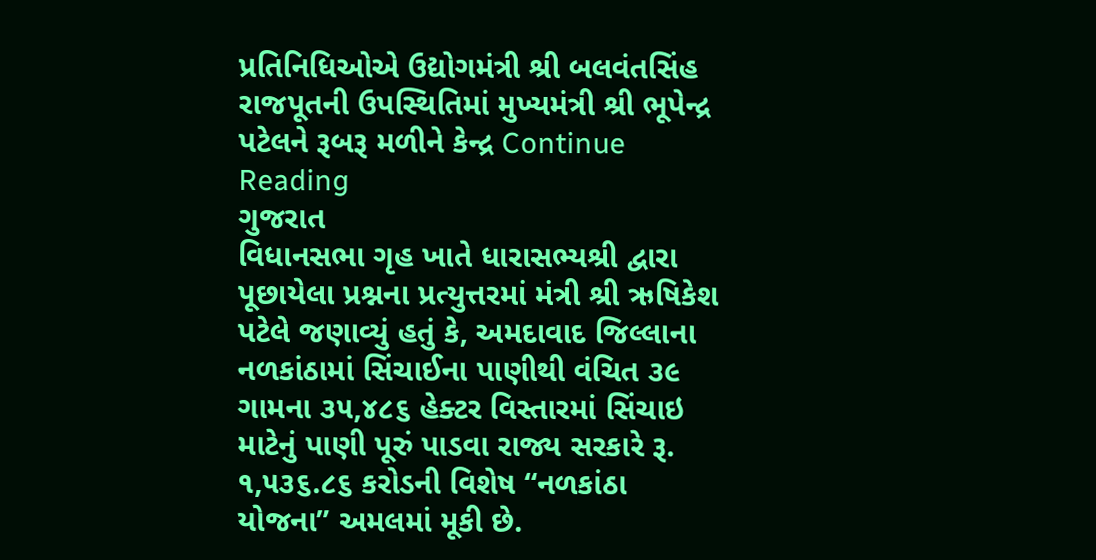પ્રતિનિધિઓએ ઉદ્યોગમંત્રી શ્રી બલવંતસિંહ રાજપૂતની ઉપસ્થિતિમાં મુખ્યમંત્રી શ્રી ભૂપેન્દ્ર પટેલને રૂબરૂ મળીને કેન્દ્ર Continue Reading
ગુજરાત
વિધાનસભા ગૃહ ખાતે ધારાસભ્યશ્રી દ્વારા પૂછાયેલા પ્રશ્નના પ્રત્યુત્તરમાં મંત્રી શ્રી ઋષિકેશ પટેલે જણાવ્યું હતું કે, અમદાવાદ જિલ્લાના નળકાંઠામાં સિંચાઈના પાણીથી વંચિત ૩૯ ગામના ૩૫,૪૮૬ હેક્ટર વિસ્તારમાં સિંચાઇ માટેનું પાણી પૂરું પાડવા રાજ્ય સરકારે રૂ. ૧,૫૩૬.૮૬ કરોડની વિશેષ “નળકાંઠા યોજના” અમલમાં મૂકી છે.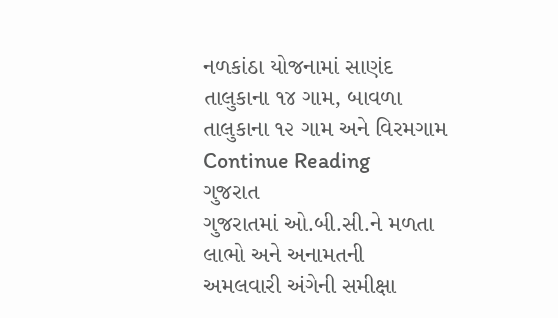નળકાંઠા યોજનામાં સાણંદ તાલુકાના ૧૪ ગામ, બાવળા તાલુકાના ૧૨ ગામ અને વિરમગામ Continue Reading
ગુજરાત
ગુજરાતમાં ઓ.બી.સી.ને મળતા લાભો અને અનામતની અમલવારી અંગેની સમીક્ષા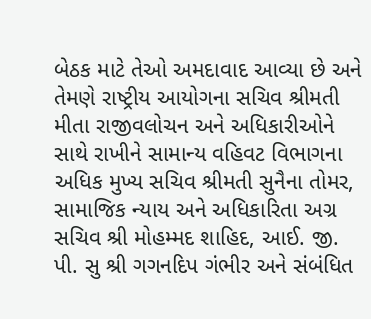બેઠક માટે તેઓ અમદાવાદ આવ્યા છે અને તેમણે રાષ્ટ્રીય આયોગના સચિવ શ્રીમતી મીતા રાજીવલોચન અને અધિકારીઓને સાથે રાખીને સામાન્ય વહિવટ વિભાગના અધિક મુખ્ય સચિવ શ્રીમતી સુનૈના તોમર, સામાજિક ન્યાય અને અધિકારિતા અગ્ર સચિવ શ્રી મોહમ્મદ શાહિદ, આઈ. જી. પી. સુ શ્રી ગગનદિપ ગંભીર અને સંબંધિત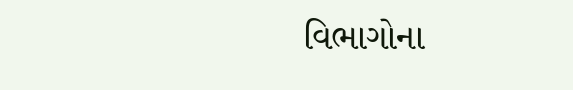વિભાગોના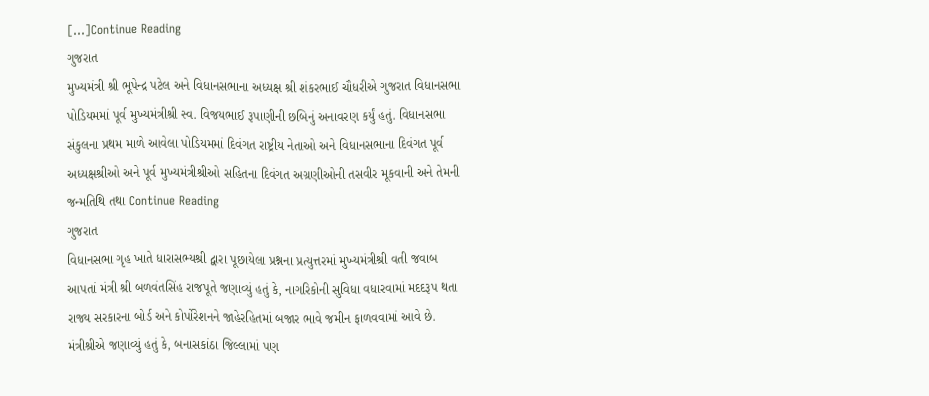[…]Continue Reading
ગુજરાત
મુખ્યમંત્રી શ્રી ભૂપેન્દ્ર પટેલ અને વિધાનસભાના અધ્યક્ષ શ્રી શંકરભાઈ ચૌધરીએ ગુજરાત વિધાનસભા પોડિયમમાં પૂર્વ મુખ્યમંત્રીશ્રી સ્વ. વિજયભાઈ રૂપાણીની છબિનું અનાવરણ કર્યું હતું. વિધાનસભા સંકુલના પ્રથમ માળે આવેલા પોડિયમમાં દિવંગત રાષ્ટ્રીય નેતાઓ અને વિધાનસભાના દિવંગત પૂર્વ અધ્યક્ષશ્રીઓ અને પૂર્વ મુખ્યમંત્રીશ્રીઓ સહિતના દિવંગત અગ્રણીઓની તસવીર મૂકવાની અને તેમની જન્મતિથિ તથા Continue Reading
ગુજરાત
વિધાનસભા ગૃહ ખાતે ધારાસભ્યશ્રી દ્વારા પૂછાયેલા પ્રશ્નના પ્રત્યુત્તરમાં મુખ્યમંત્રીશ્રી વતી જવાબ આપતાં મંત્રી શ્રી બળવંતસિંહ રાજપૂતે જણાવ્યું હતું કે, નાગરિકોની સુવિધા વધારવામાં મદદરૂપ થતા રાજ્ય સરકારના બોર્ડ અને કોર્પોરેશનને જાહેરહિતમાં બજાર ભાવે જમીન ફાળવવામાં આવે છે. મંત્રીશ્રીએ જણાવ્યું હતું કે, બનાસકાંઠા જિલ્લામાં પણ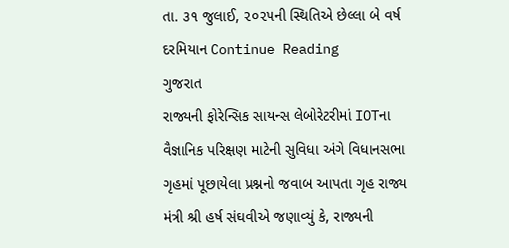તા. ૩૧ જુલાઈ, ૨૦૨૫ની સ્થિતિએ છેલ્લા બે વર્ષ દરમિયાન Continue Reading
ગુજરાત
રાજ્યની ફોરેન્સિક સાયન્સ લેબોરેટરીમાં IOTના વૈજ્ઞાનિક પરિક્ષણ માટેની સુવિધા અંગે વિધાનસભા ગૃહમાં પૂછાયેલા પ્રશ્નનો જવાબ આપતા ગૃહ રાજ્ય મંત્રી શ્રી હર્ષ સંઘવીએ જણાવ્યું કે, રાજ્યની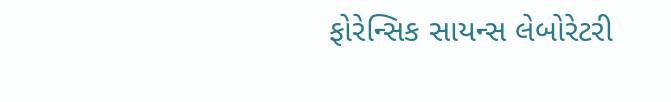ફોરેન્સિક સાયન્સ લેબોરેટરી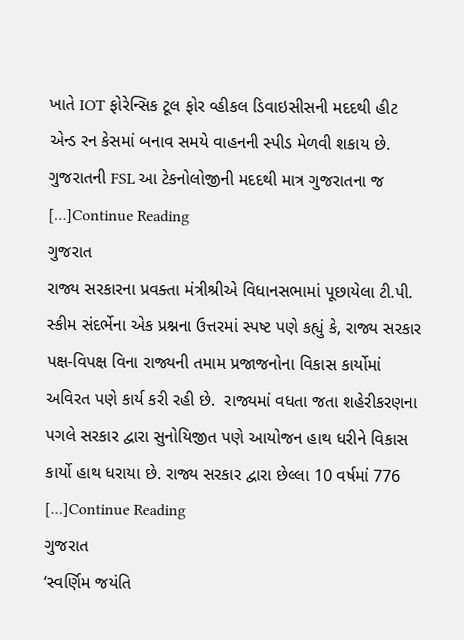ખાતે IOT ફોરેન્સિક ટૂલ ફોર વ્હીકલ ડિવાઇસીસની મદદથી હીટ એન્ડ રન કેસમાં બનાવ સમયે વાહનની સ્પીડ મેળવી શકાય છે. ગુજરાતની FSL આ ટેકનોલોજીની મદદથી માત્ર ગુજરાતના જ […]Continue Reading
ગુજરાત
રાજ્ય સરકારના પ્રવક્તા મંત્રીશ્રીએ વિધાનસભામાં પૂછાયેલા ટી.પી. સ્કીમ સંદર્ભેના એક પ્રશ્નના ઉત્તરમાં સ્પષ્ટ પણે કહ્યું કે, રાજ્ય સરકાર પક્ષ-વિપક્ષ વિના રાજ્યની તમામ પ્રજાજનોના વિકાસ કાર્યોમાં અવિરત પણે કાર્ય કરી રહી છે.  રાજ્યમાં વધતા જતા શહેરીકરણના પગલે સરકાર દ્વારા સુનોયિજીત પણે આયોજન હાથ ધરીને વિકાસ કાર્યો હાથ ધરાયા છે. રાજ્ય સરકાર દ્વારા છેલ્લા 10 વર્ષમાં 776 […]Continue Reading
ગુજરાત
‘સ્વર્ણિમ જયંતિ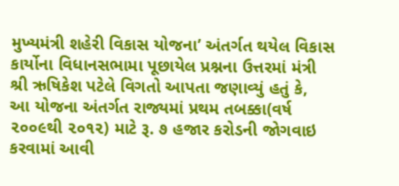મુખ્યમંત્રી શહેરી વિકાસ યોજના’ અંતર્ગત થયેલ વિકાસ કાર્યોના વિધાનસભામા પૂછાયેલ પ્રશ્નના ઉત્તરમાં મંત્રી શ્રી ઋષિકેશ પટેલે વિગતો આપતા જણાવ્યું હતું કે,  આ યોજના અંતર્ગત રાજ્યમાં પ્રથમ તબક્કા(વર્ષ ૨૦૦૯થી ૨૦૧૨) માટે રૂ. ૭ હજાર કરોડની જોગવાઇ કરવામાં આવી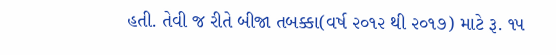હતી. તેવી જ રીતે બીજા તબક્કા(વર્ષ ૨૦૧૨ થી ૨૦૧૭) માટે રૂ. ૧૫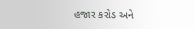હજાર કરોડ અને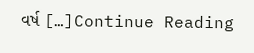વર્ષ […]Continue Reading